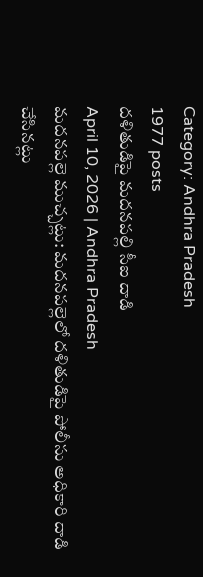Category: Andhra Pradesh
1977 posts
దళితుడిపై మదనపల్లి సీఐ దాడి
April 10, 2026 | Andhra Pradesh
మదనపల్లె ముచ్చట్లు: మదనపల్లెలో దళితుడిపై పోలీసు అధికారి దాడి చేసినట్లు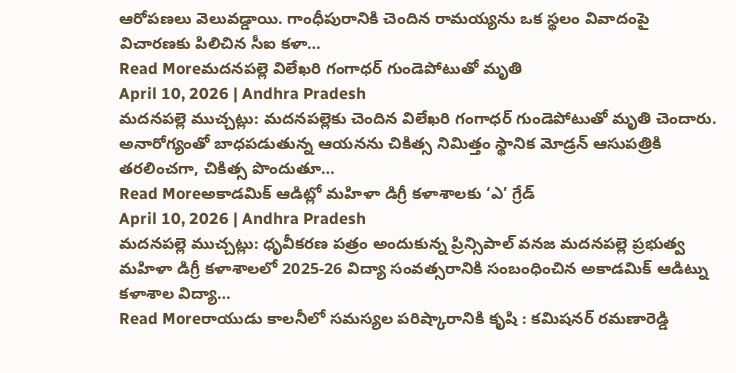ఆరోపణలు వెలువడ్డాయి. గాంధీపురానికి చెందిన రామయ్యను ఒక స్థలం వివాదంపై విచారణకు పిలిచిన సీఐ కళా…
Read Moreమదనపల్లె విలేఖరి గంగాధర్ గుండెపోటుతో మృతి
April 10, 2026 | Andhra Pradesh
మదనపల్లె ముచ్చట్లు: మదనపల్లెకు చెందిన విలేఖరి గంగాధర్ గుండెపోటుతో మృతి చెందారు. అనారోగ్యంతో బాధపడుతున్న ఆయనను చికిత్స నిమిత్తం స్థానిక మోడ్రన్ ఆసుపత్రికి తరలించగా, చికిత్స పొందుతూ…
Read Moreఅకాడమిక్ ఆడిట్లో మహిళా డిగ్రీ కళాశాలకు ‘ఎ’ గ్రేడ్
April 10, 2026 | Andhra Pradesh
మదనపల్లె ముచ్చట్లు: ధృవీకరణ పత్రం అందుకున్న ప్రిన్సిపాల్ వనజ మదనపల్లె ప్రభుత్వ మహిళా డిగ్రీ కళాశాలలో 2025-26 విద్యా సంవత్సరానికి సంబంధించిన అకాడమిక్ ఆడిట్ను కళాశాల విద్యా…
Read Moreరాయుడు కాలనీలో సమస్యల పరిష్కారానికి కృషి : కమిషనర్ రమణారెడ్డి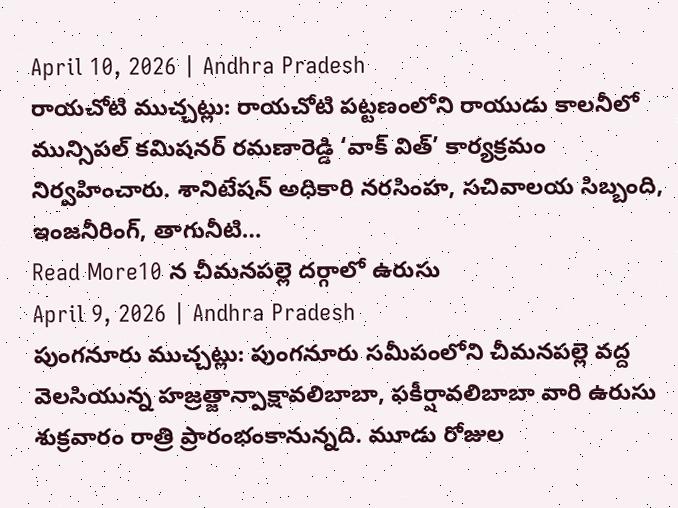April 10, 2026 | Andhra Pradesh
రాయచోటి ముచ్చట్లు: రాయచోటి పట్టణంలోని రాయుడు కాలనీలో మున్సిపల్ కమిషనర్ రమణారెడ్డి ‘వాక్ విత్’ కార్యక్రమం నిర్వహించారు. శానిటేషన్ అధికారి నరసింహ, సచివాలయ సిబ్బంది, ఇంజనీరింగ్, తాగునీటి…
Read More10 న చీమనపల్లె దర్గాలో ఉరుసు
April 9, 2026 | Andhra Pradesh
పుంగనూరు ముచ్చట్లు: పుంగనూరు సమీపంలోని చీమనపల్లె వద్ద వెలసియున్న హజ్రత్జాన్పాక్షావలిబాబా, ఫకీర్షావలిబాబా వారి ఉరుసు శుక్రవారం రాత్రి ప్రారంభంకానున్నది. మూడు రోజుల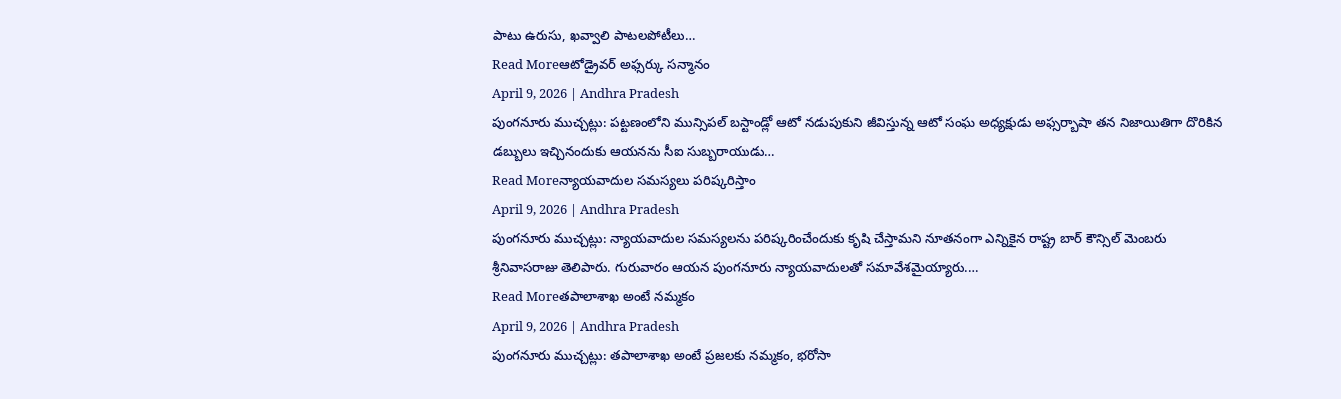పాటు ఉరుసు, ఖవ్వాలి పాటలపోటీలు…
Read Moreఆటోడ్రైవర్ అఫ్సర్కు సన్మానం
April 9, 2026 | Andhra Pradesh
పుంగనూరు ముచ్చట్లు: పట్టణంలోని మున్సిపల్ బస్టాండ్లో ఆటో నడుపుకుని జీవిస్తున్న ఆటో సంఘ అధ్యక్షుడు అఫ్సర్బాషా తన నిజాయితిగా దొరికిన డబ్బులు ఇచ్చినందుకు ఆయనను సీఐ సుబ్బరాయుడు…
Read Moreన్యాయవాదుల సమస్యలు పరిష్కరిస్తాం
April 9, 2026 | Andhra Pradesh
పుంగనూరు ముచ్చట్లు: న్యాయవాదుల సమస్యలను పరిష్కరించేందుకు కృషి చేస్తామని నూతనంగా ఎన్నికైన రాష్ట్ర బార్ కౌన్సిల్ మెంబరు శ్రీనివాసరాజు తెలిపారు. గురువారం ఆయన పుంగనూరు న్యాయవాదులతో సమావేశమైయ్యారు.…
Read Moreతపాలాశాఖ అంటే నమ్మకం
April 9, 2026 | Andhra Pradesh
పుంగనూరు ముచ్చట్లు: తపాలాశాఖ అంటే ప్రజలకు నమ్మకం, భరోసా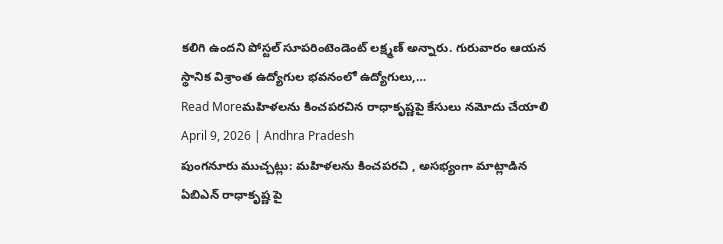కలిగి ఉందని పోస్టల్ సూపరింటెండెంట్ లక్ష్మణ్ అన్నారు. గురువారం ఆయన స్థానిక విశ్రాంత ఉద్యోగుల భవనంలో ఉద్యోగులు,…
Read Moreమహిళలను కించపరచిన రాధాకృష్ణపై కేసులు నమోదు చేయాలి
April 9, 2026 | Andhra Pradesh
పుంగనూరు ముచ్చట్లు: మహిళలను కించపరచి , అసభ్యంగా మాట్లాడిన ఏబిఎన్ రాధాకృష్ణ పై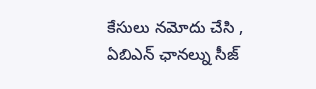కేసులు నమోదు చేసి , ఏబిఎన్ ఛానల్ను సీజ్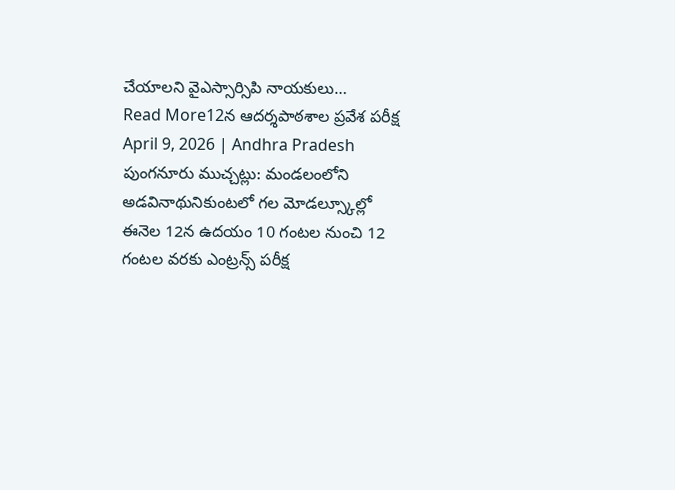చేయాలని వైఎస్సార్సిపి నాయకులు…
Read More12న ఆదర్శపాఠశాల ప్రవేశ పరీక్ష
April 9, 2026 | Andhra Pradesh
పుంగనూరు ముచ్చట్లు: మండలంలోని అడవినాథునికుంటలో గల మోడల్స్కూల్లో ఈనెల 12న ఉదయం 10 గంటల నుంచి 12 గంటల వరకు ఎంట్రన్స్ పరీక్ష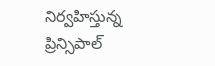నిర్వహిస్తున్న ప్రిన్సిపాల్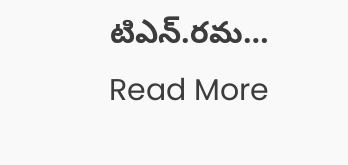టిఎన్.రమ…
Read More